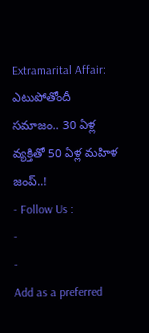Extramarital Affair: ఎటుపోతోందీ సమాజం.. 30 ఏళ్ల వ్యక్తితో 50 ఏళ్ల మహిళ జంప్..!
- Follow Us :
-
-
Add as a preferred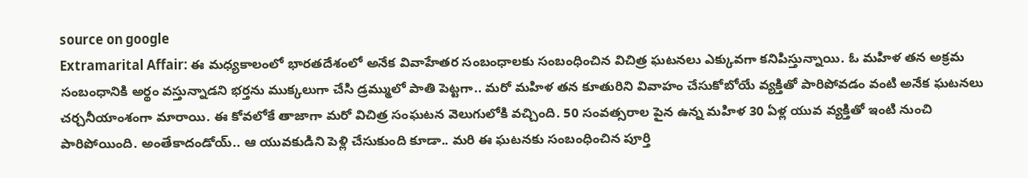source on google
Extramarital Affair: ఈ మధ్యకాలంలో భారతదేశంలో అనేక వివాహేతర సంబంధాలకు సంబంధించిన విచిత్ర ఘటనలు ఎక్కువగా కనిపిస్తున్నాయి. ఓ మహిళ తన అక్రమ సంబంధానికి అర్థం వస్తున్నాడని భర్తను ముక్కలుగా చేసి డ్రమ్ములో పాతి పెట్టగా.. మరో మహిళ తన కూతురిని వివాహం చేసుకోబోయే వ్యక్తితో పారిపోవడం వంటి అనేక ఘటనలు చర్చనీయాంశంగా మారాయి. ఈ కోవలోకే తాజాగా మరో విచిత్ర సంఘటన వెలుగులోకి వచ్చింది. 50 సంవత్సరాల పైన ఉన్న మహిళ 30 ఏళ్ల యువ వ్యక్తితో ఇంటి నుంచి పారిపోయింది. అంతేకాదండోయ్.. ఆ యువకుడిని పెళ్లి చేసుకుంది కూడా.. మరి ఈ ఘటనకు సంబంధించిన పూర్తి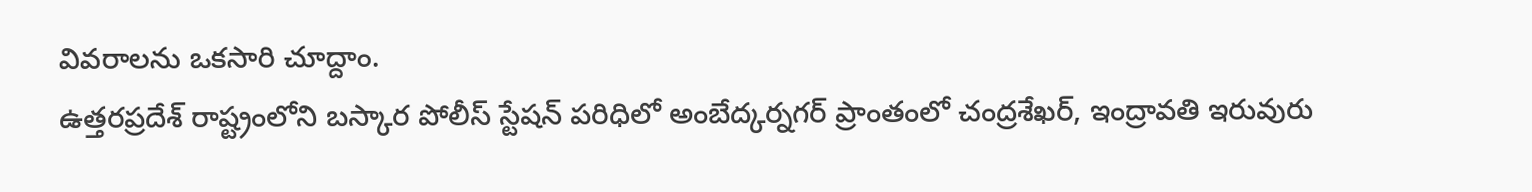వివరాలను ఒకసారి చూద్దాం.
ఉత్తరప్రదేశ్ రాష్ట్రంలోని బస్కార పోలీస్ స్టేషన్ పరిధిలో అంబేద్కర్నగర్ ప్రాంతంలో చంద్రశేఖర్, ఇంద్రావతి ఇరువురు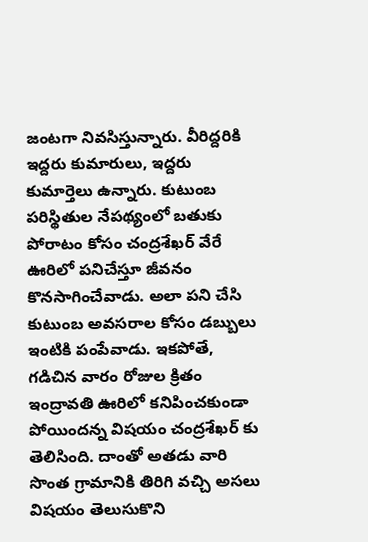జంటగా నివసిస్తున్నారు. వీరిద్దరికి ఇద్దరు కుమారులు, ఇద్దరు కుమార్తెలు ఉన్నారు. కుటుంబ పరిస్థితుల నేపథ్యంలో బతుకు పోరాటం కోసం చంద్రశేఖర్ వేరే ఊరిలో పనిచేస్తూ జీవనం కొనసాగించేవాడు. అలా పని చేసి కుటుంబ అవసరాల కోసం డబ్బులు ఇంటికి పంపేవాడు. ఇకపోతే, గడిచిన వారం రోజుల క్రితం ఇంద్రావతి ఊరిలో కనిపించకుండా పోయిందన్న విషయం చంద్రశేఖర్ కు తెలిసింది. దాంతో అతడు వారి సొంత గ్రామానికి తిరిగి వచ్చి అసలు విషయం తెలుసుకొని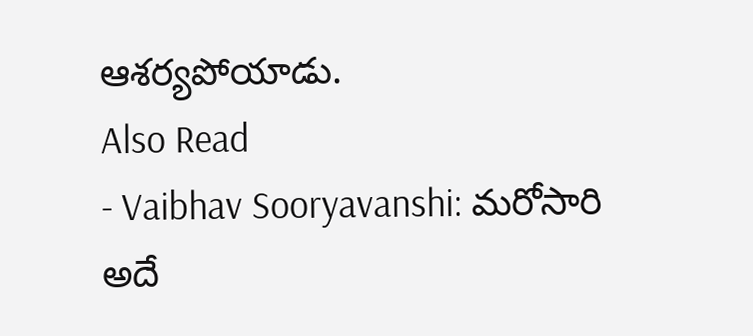ఆశర్యపోయాడు.
Also Read
- Vaibhav Sooryavanshi: మరోసారి అదే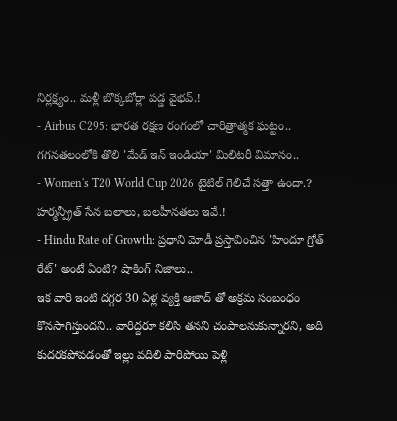నిర్లక్ష్యం.. మళ్లీ బొక్కబోర్లా పడ్డ వైభవ్.!
- Airbus C295: భారత రక్షణ రంగంలో చారిత్రాత్మక ఘట్టం.. గగనతలంలోకి తొలి 'మేడ్ ఇన్ ఇండియా' మిలిటరీ విమానం..
- Women's T20 World Cup 2026 టైటిల్ గెలిచే సత్తా ఉందా.? హర్మన్ప్రీత్ సేన బలాలు, బలహీనతలు ఇవే.!
- Hindu Rate of Growth: ప్రధాని మోడీ ప్రస్తావించిన 'హిందూ గ్రోత్ రేట్' అంటే ఏంటి? షాకింగ్ నిజాలు..
ఇక వారి ఇంటి దగ్గర 30 ఏళ్ల వ్యక్తి ఆజాద్ తో అక్రమ సంబంధం కొనసాగిస్తుందని.. వారిద్దరూ కలిసి తనని చంపాలనుకున్నారని, అది కుదరకపోవడంతో ఇల్లు వదిలి పారిపోయి పెళ్లి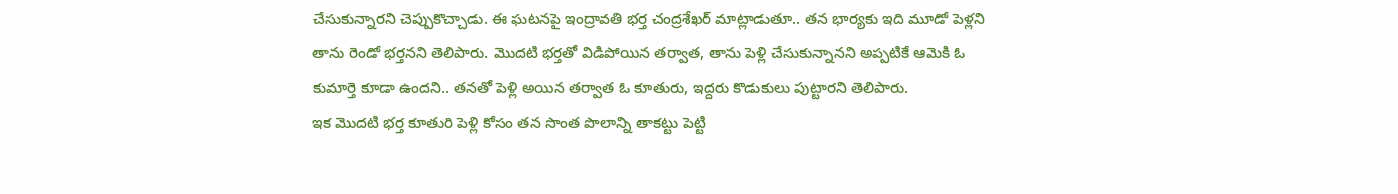చేసుకున్నారని చెప్పుకొచ్చాడు. ఈ ఘటనపై ఇంద్రావతి భర్త చంద్రశేఖర్ మాట్లాడుతూ.. తన భార్యకు ఇది మూడో పెళ్లని తాను రెండో భర్తనని తెలిపారు. మొదటి భర్తతో విడిపోయిన తర్వాత, తాను పెళ్లి చేసుకున్నానని అప్పటికే ఆమెకి ఓ కుమార్తె కూడా ఉందని.. తనతో పెళ్లి అయిన తర్వాత ఓ కూతురు, ఇద్దరు కొడుకులు పుట్టారని తెలిపారు.
ఇక మొదటి భర్త కూతురి పెళ్లి కోసం తన సొంత పొలాన్ని తాకట్టు పెట్టి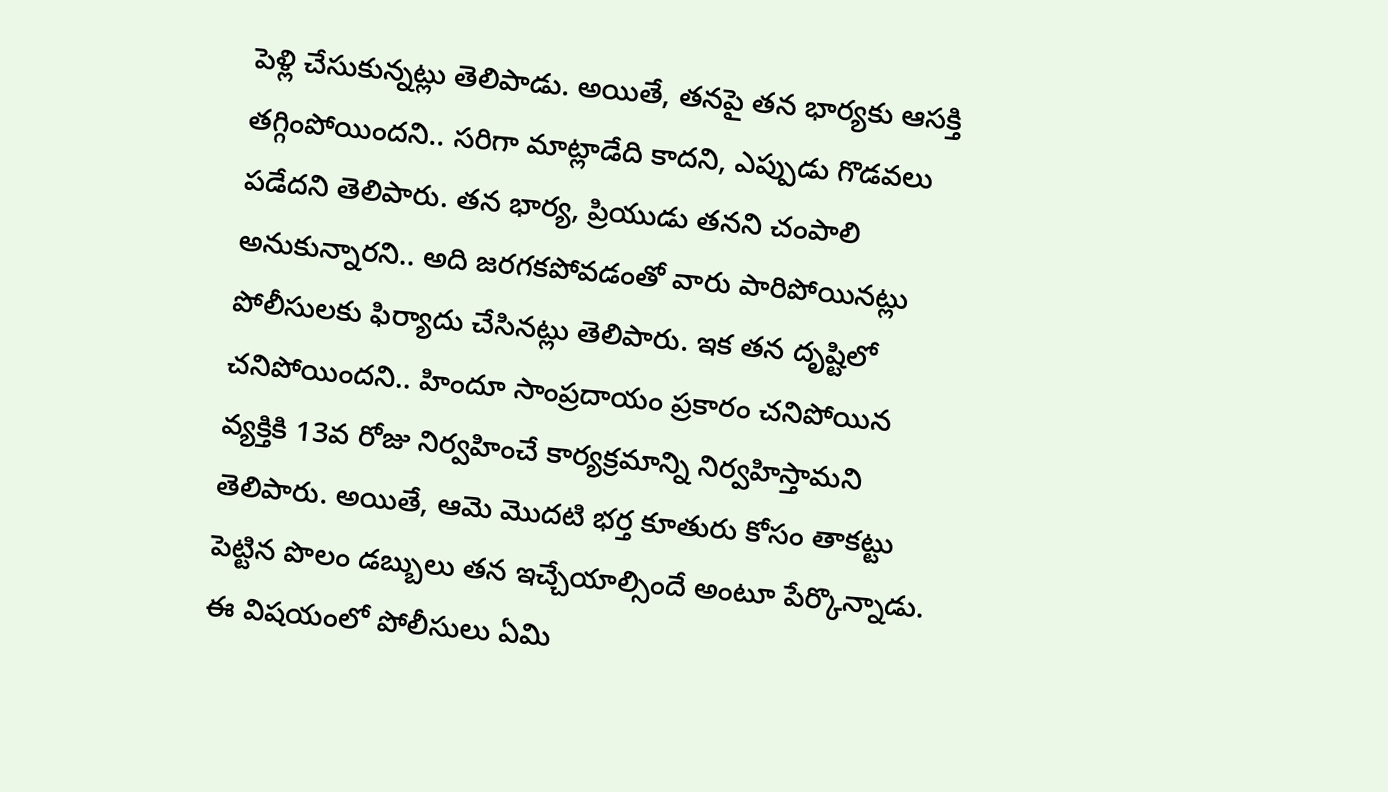పెళ్లి చేసుకున్నట్లు తెలిపాడు. అయితే, తనపై తన భార్యకు ఆసక్తి తగ్గింపోయిందని.. సరిగా మాట్లాడేది కాదని, ఎప్పుడు గొడవలు పడేదని తెలిపారు. తన భార్య, ప్రియుడు తనని చంపాలి అనుకున్నారని.. అది జరగకపోవడంతో వారు పారిపోయినట్లు పోలీసులకు ఫిర్యాదు చేసినట్లు తెలిపారు. ఇక తన దృష్టిలో చనిపోయిందని.. హిందూ సాంప్రదాయం ప్రకారం చనిపోయిన వ్యక్తికి 13వ రోజు నిర్వహించే కార్యక్రమాన్ని నిర్వహిస్తామని తెలిపారు. అయితే, ఆమె మొదటి భర్త కూతురు కోసం తాకట్టు పెట్టిన పొలం డబ్బులు తన ఇచ్చేయాల్సిందే అంటూ పేర్కొన్నాడు. ఈ విషయంలో పోలీసులు ఏమి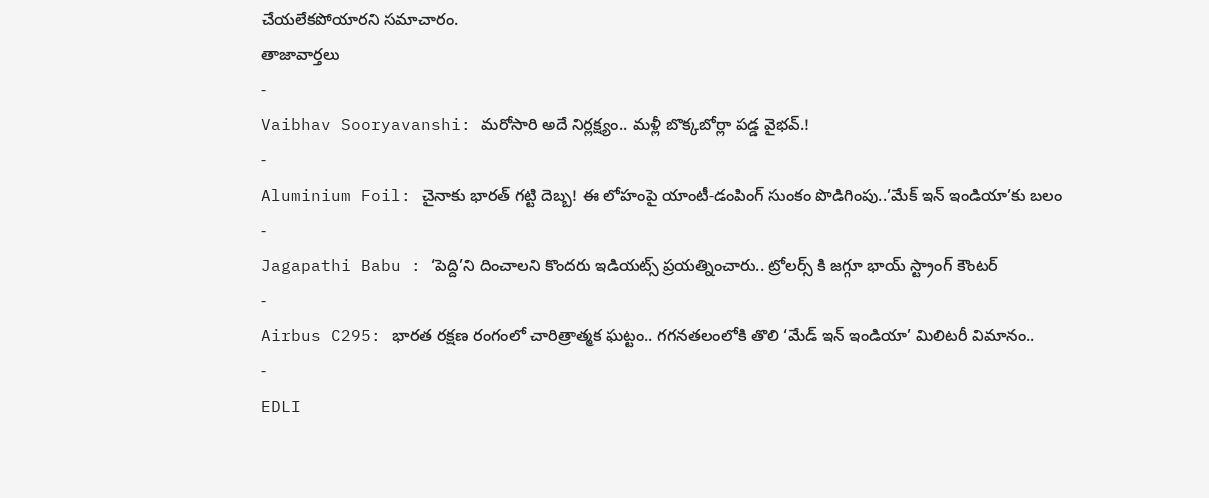చేయలేకపోయారని సమాచారం.
తాజావార్తలు
-
Vaibhav Sooryavanshi: మరోసారి అదే నిర్లక్ష్యం.. మళ్లీ బొక్కబోర్లా పడ్డ వైభవ్.!
-
Aluminium Foil: చైనాకు భారత్ గట్టి దెబ్బ! ఈ లోహంపై యాంటీ-డంపింగ్ సుంకం పొడిగింపు..’మేక్ ఇన్ ఇండియా’కు బలం
-
Jagapathi Babu : ‘పెద్ది’ని దించాలని కొందరు ఇడియట్స్ ప్రయత్నించారు.. ట్రోలర్స్ కి జగ్గూ భాయ్ స్ట్రాంగ్ కౌంటర్
-
Airbus C295: భారత రక్షణ రంగంలో చారిత్రాత్మక ఘట్టం.. గగనతలంలోకి తొలి ‘మేడ్ ఇన్ ఇండియా’ మిలిటరీ విమానం..
-
EDLI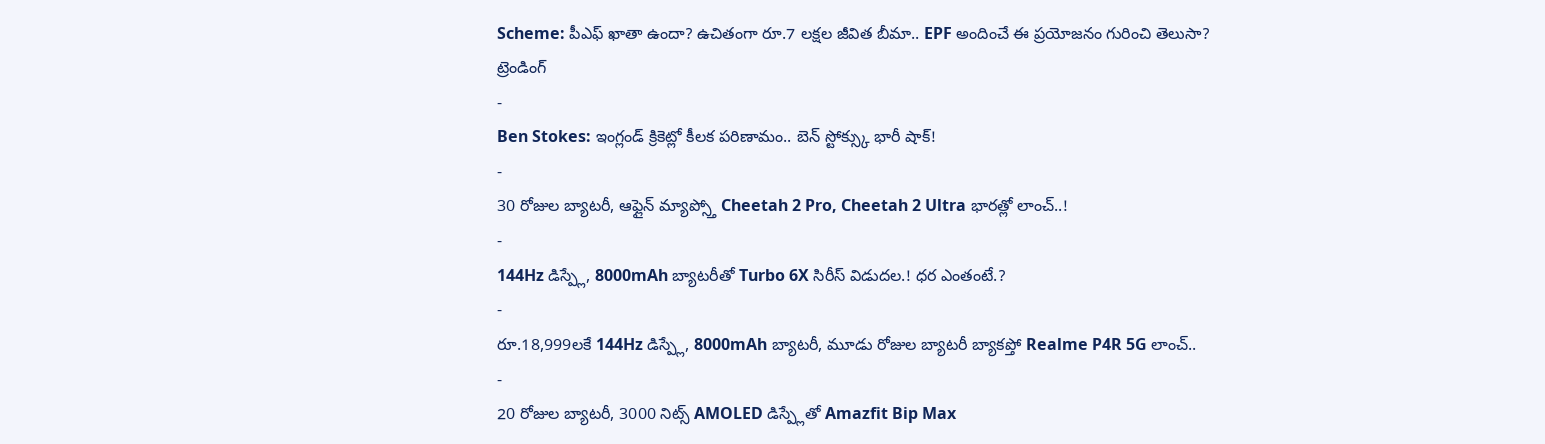Scheme: పీఎఫ్ ఖాతా ఉందా? ఉచితంగా రూ.7 లక్షల జీవిత బీమా.. EPF అందించే ఈ ప్రయోజనం గురించి తెలుసా?
ట్రెండింగ్
-
Ben Stokes: ఇంగ్లండ్ క్రికెట్లో కీలక పరిణామం.. బెన్ స్టోక్స్కు భారీ షాక్!
-
30 రోజుల బ్యాటరీ, ఆఫ్లైన్ మ్యాప్స్తో Cheetah 2 Pro, Cheetah 2 Ultra భారత్లో లాంచ్..!
-
144Hz డిస్ప్లే, 8000mAh బ్యాటరీతో Turbo 6X సిరీస్ విడుదల.! ధర ఎంతంటే.?
-
రూ.18,999లకే 144Hz డిస్ప్లే, 8000mAh బ్యాటరీ, మూడు రోజుల బ్యాటరీ బ్యాకప్తో Realme P4R 5G లాంచ్..
-
20 రోజుల బ్యాటరీ, 3000 నిట్స్ AMOLED డిస్ప్లేతో Amazfit Bip Max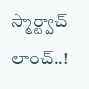స్మార్ట్వాచ్ లాంచ్..!